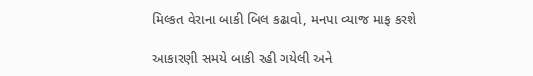મિલ્કત વેરાના બાકી બિલ કઢાવો, મનપા વ્યાજ માફ કરશે

આકારણી સમયે બાકી રહી ગયેલી અને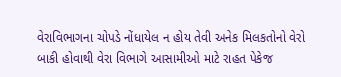વેરાવિભાગના ચોપડે નોંધાયેલ ન હોય તેવી અનેક મિલકતોનો વેરો બાકી હોવાથી વેરા વિભાગે આસામીઓ માટે રાહત પેકેજ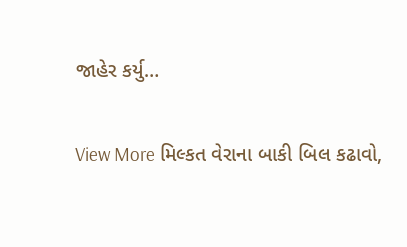જાહેર કર્યુ…

View More મિલ્કત વેરાના બાકી બિલ કઢાવો,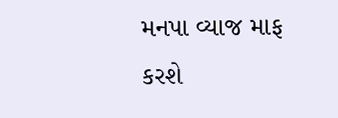મનપા વ્યાજ માફ કરશે